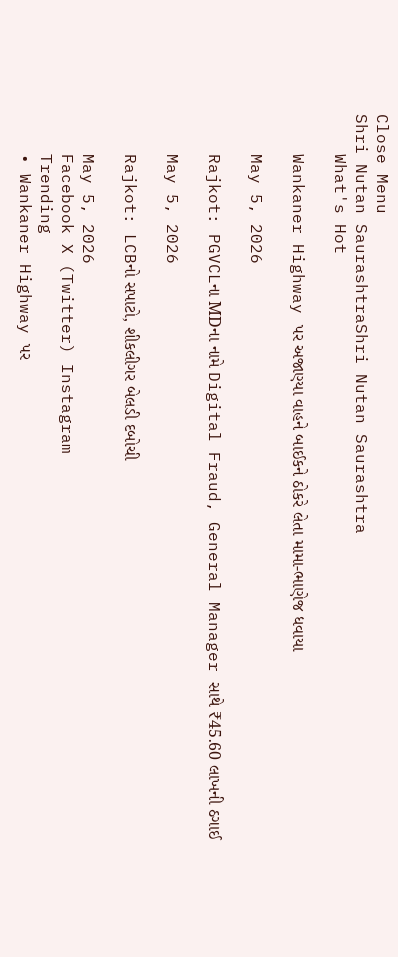Close Menu
Shri Nutan SaurashtraShri Nutan Saurashtra
    What's Hot

    Wankaner Highway પર અજાણ્યા વાહને બાઈકને ઠોકરે લેતા મામા-ભાણેજ ધવાયા

    May 5, 2026

    Rajkot: PGVCLના MDના નામે Digital Fraud, General Manager સાથે ₹45.60 લાખની ઠગાઈ

    May 5, 2026

    Rajkot: LCBનો સપાટો, શીકલીગર બેલડી દબોચી

    May 5, 2026
    Facebook X (Twitter) Instagram
    Trending
    • Wankaner Highway પર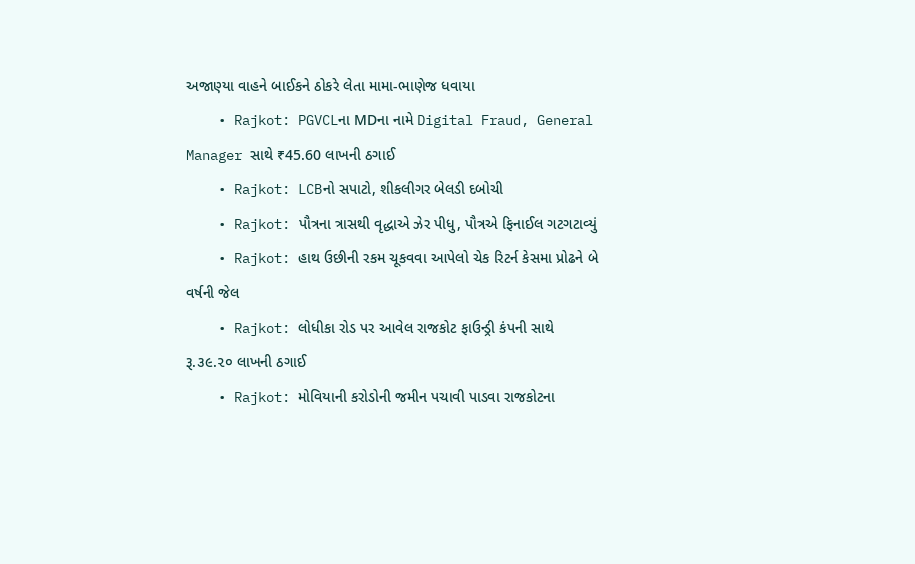અજાણ્યા વાહને બાઈકને ઠોકરે લેતા મામા-ભાણેજ ધવાયા
    • Rajkot: PGVCLના MDના નામે Digital Fraud, General Manager સાથે ₹45.60 લાખની ઠગાઈ
    • Rajkot: LCBનો સપાટો, શીકલીગર બેલડી દબોચી
    • Rajkot: પૌત્રના ત્રાસથી વૃદ્ધાએ ઝેર પીધુ, પૌત્રએ ફિનાઈલ ગટગટાવ્યું
    • Rajkot: હાથ ઉછીની રકમ ચૂકવવા આપેલો ચેક રિટર્ન કેસમા પ્રોઢને બે વર્ષની જેલ
    • Rajkot: લોધીકા રોડ પર આવેલ રાજકોટ ફાઉન્ડ્રી કંપની સાથે રૂ.૩૯.૨૦ લાખની ઠગાઈ
    • Rajkot: મોવિયાની કરોડોની જમીન પચાવી પાડવા રાજકોટના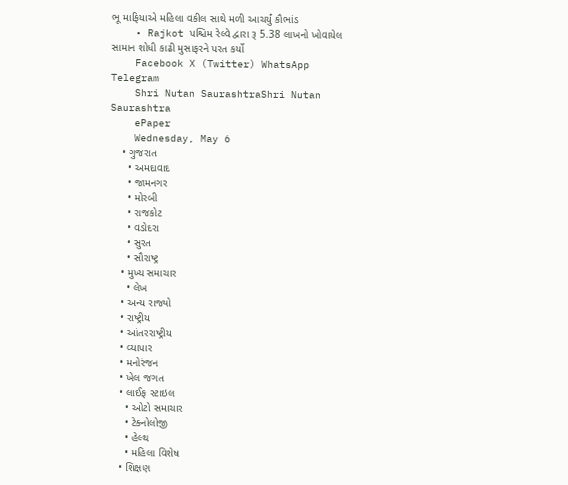ભૂ માફિયાએ મહિલા વકીલ સાથે મળી આચર્યું કૌભાંડ
    • Rajkot પશ્ચિમ રેલ્વે દ્વારા રૂ 5.38 લાખનો ખોવાયેલ સામાન શોધી કાઢી મુસાફરને પરત કર્યો
    Facebook X (Twitter) WhatsApp Telegram
    Shri Nutan SaurashtraShri Nutan Saurashtra
    ePaper
    Wednesday, May 6
    • ગુજરાત
      • અમદાવાદ
      • જામનગર
      • મોરબી
      • રાજકોટ
      • વડોદરા
      • સુરત
      • સૌરાષ્ટ્ર
    • મુખ્ય સમાચાર
      • લેખ
    • અન્ય રાજ્યો
    • રાષ્ટ્રીય
    • આંતરરાષ્ટ્રીય
    • વ્યાપાર
    • મનોરંજન
    • ખેલ જગત
    • લાઈફ સ્ટાઇલ
      • ઓટો સમાચાર
      • ટેક્નોલોજી
      • હેલ્થ
      • મહિલા વિશેષ
    • શિક્ષણ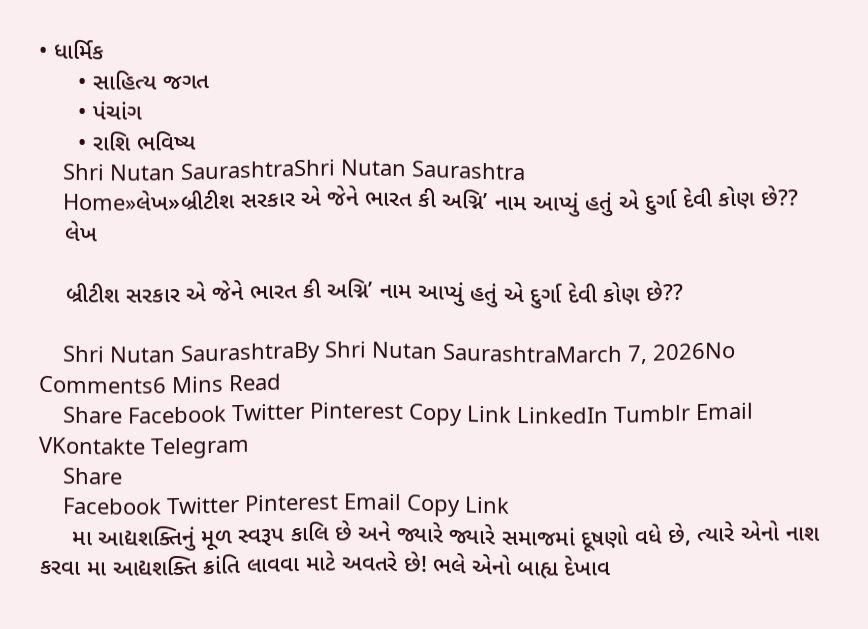• ધાર્મિક
      • સાહિત્ય જગત
      • પંચાંગ
      • રાશિ ભવિષ્ય
    Shri Nutan SaurashtraShri Nutan Saurashtra
    Home»લેખ»બ્રીટીશ સરકાર એ જેને ભારત કી અગ્નિ’ નામ આપ્યું હતું એ દુર્ગા દેવી કોણ છે??
    લેખ

    બ્રીટીશ સરકાર એ જેને ભારત કી અગ્નિ’ નામ આપ્યું હતું એ દુર્ગા દેવી કોણ છે??

    Shri Nutan SaurashtraBy Shri Nutan SaurashtraMarch 7, 2026No Comments6 Mins Read
    Share Facebook Twitter Pinterest Copy Link LinkedIn Tumblr Email VKontakte Telegram
    Share
    Facebook Twitter Pinterest Email Copy Link
     મા આદ્યશક્તિનું મૂળ સ્વરૂપ કાલિ છે અને જ્યારે જ્યારે સમાજમાં દૂષણો વધે‌ છે, ત્યારે એનો નાશ કરવા મા આદ્યશક્તિ ક્રાંતિ લાવવા માટે અવતરે છે! ભલે એનો બાહ્ય દેખાવ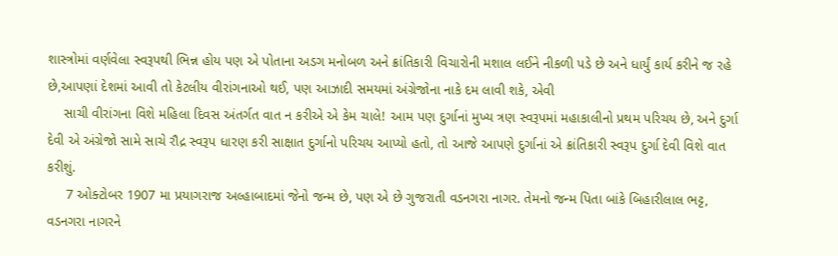શાસ્ત્રોમાં વર્ણવેલા સ્વરૂપથી ભિન્ન હોય પણ એ પોતાના અડગ મનોબળ અને ક્રાંતિકારી વિચારોની મશાલ લઈને નીકળી પડે છે અને ધાર્યું કાર્ય કરીને જ રહે છે,આપણાં દેશમાં આવી તો કેટલીય વીરાંગનાઓ થઈ, પણ આઝાદી સમયમાં અંગ્રેજોના નાકે દમ લાવી શકે, એવી
    સાચી વીરાંગના વિશે મહિલા દિવસ અંતર્ગત વાત ન કરીએ એ કેમ ચાલે! આમ પણ દુર્ગાનાં મુખ્ય ત્રણ સ્વરૂપમાં મહાકાલીનો પ્રથમ પરિચય છે, અને દુર્ગા દેવી એ અંગ્રેજો સામે સાચે રૌદ્ર સ્વરૂપ ધારણ કરી સાક્ષાત દુર્ગાનો પરિચય આપ્યો હતો, તો આજે આપણે દુર્ગાનાં એ ક્રાંતિકારી સ્વરૂપ દુર્ગા દેવી વિશે વાત કરીશું.
     7 ઓક્ટોબર 1907 મા પ્રયાગરાજ અલ્હાબાદમાં જેનો જન્મ છે, પણ એ છે ગુજરાતી વડનગરા નાગર. તેમનો જન્મ પિતા બાંકે બિહારીલાલ ભટ્ટ, વડનગરા નાગરને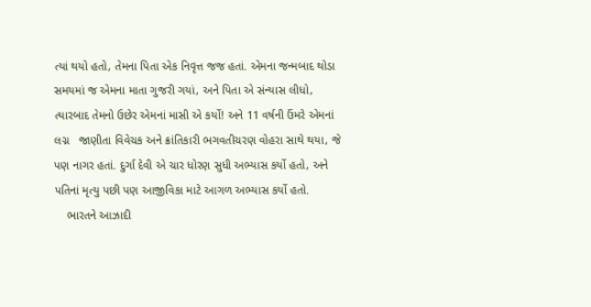ત્યાં થયો હતો, તેમના પિતા એક નિવૃત્ત જજ હતાં. એમના જન્મબાદ થોડા સમયમાં જ એમના માતા ગુજરી ગયાં, અને પિતા એ સંન્યાસ લીધો, ત્યારબાદ તેમનો ઉછેર એમનાં માસી એ કર્યો! અને 11 વર્ષની ઉંમરે એમનાં લગ્ન   જાણીતા વિવેચક અને ક્રાંતિકારી ભગવતીચરણ વોહરા સાથે થયા, જે પણ નાગર હતાં. દુર્ગા દેવી એ ચાર ધોરણ સુધી અભ્યાસ કર્યો હતો, અને પતિનાં મૃત્યુ પછી પણ આજીવિકા માટે આગળ અભ્યાસ કર્યો હતો.
    ભારતને આઝાદી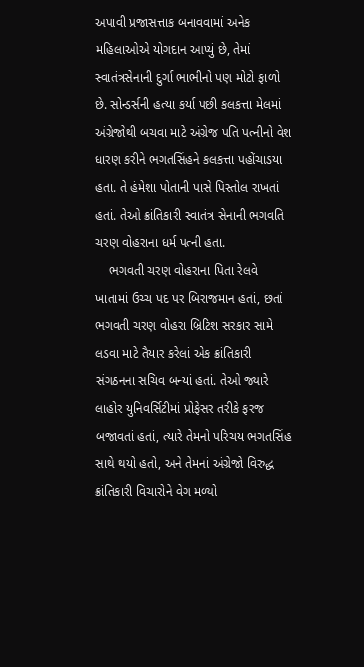અપાવી પ્રજાસત્તાક બનાવવામાં અનેક મહિલાઓએ યોગદાન આપ્યું છે, તેમાં સ્વાતંત્રસેનાની દુર્ગા ભાભીનો પણ મોટો ફાળો છે. સોન્ડર્સની હત્યા કર્યા પછી કલકત્તા મેલમાં અંગ્રેજોથી બચવા માટે અંગ્રેજ પતિ પત્નીનો વેશ ધારણ કરીને ભગતસિંહને કલકત્તા પહોંચાડયા હતા. તે હંમેશા પોતાની પાસે પિસ્તોલ રાખતાં હતાં. તેઓ ક્રાંતિકારી સ્વાતંત્ર સેનાની ભગવતિ ચરણ વોહરાના ધર્મ પત્ની હતા.
    ભગવતી ચરણ વોહરાના પિતા રેલવે ખાતામાં ઉચ્ચ પદ પર બિરાજમાન હતાં, છતાં ભગવતી ચરણ વોહરા બ્રિટિશ સરકાર સામે લડવા માટે તૈયાર કરેલાં એક ક્રાંતિકારી સંગઠનના સચિવ બન્યાં હતાં. તેઓ જ્યારે લાહોર યુનિવર્સિટીમાં પ્રોફેસર તરીકે ફરજ બજાવતાં હતાં, ત્યારે તેમનો પરિચય ભગતસિંહ સાથે થયો હતો, અને તેમનાં અંગ્રેજો વિરુદ્ધ ક્રાંતિકારી વિચારોને વેગ મળ્યો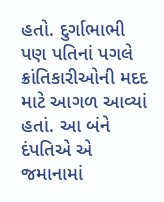હતો. દુર્ગાભાભી પણ પતિનાં પગલે ક્રાંતિકારીઓની મદદ માટે આગળ આવ્યાં હતાં. આ બંને દંપતિએ એ જમાનામાં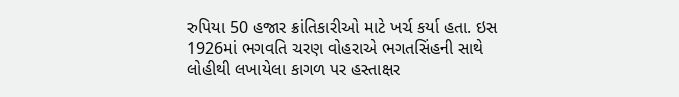રુપિયા 50 હજાર ક્રાંતિકારીઓ માટે ખર્ચ કર્યા હતા. ઇસ 1926માં ભગવતિ ચરણ વોહરાએ ભગતસિંહની સાથે લોહીથી લખાયેલા કાગળ પર હસ્તાક્ષર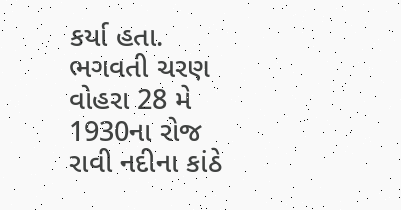કર્યા હતા. ભગવતી ચરણ વોહરા 28 મે 1930ના રોજ રાવી નદીના કાંઠે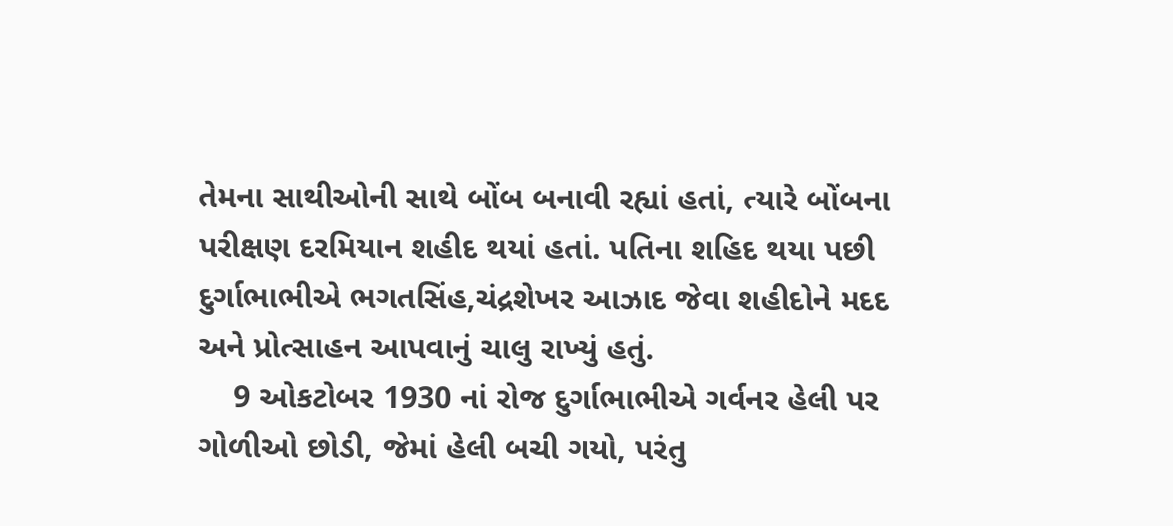તેમના સાથીઓની સાથે બોંબ બનાવી રહ્યાં હતાં, ત્યારે બોંબના પરીક્ષણ દરમિયાન શહીદ થયાં હતાં. પતિના શહિદ થયા પછી દુર્ગાભાભીએ ભગતસિંહ,ચંદ્રશેખર આઝાદ જેવા શહીદોને મદદ અને પ્રોત્સાહન આપવાનું ચાલુ રાખ્યું હતું.
    9 ઓકટોબર 1930 નાં રોજ દુર્ગાભાભીએ ગર્વનર હેલી પર ગોળીઓ છોડી, જેમાં હેલી બચી ગયો, પરંતુ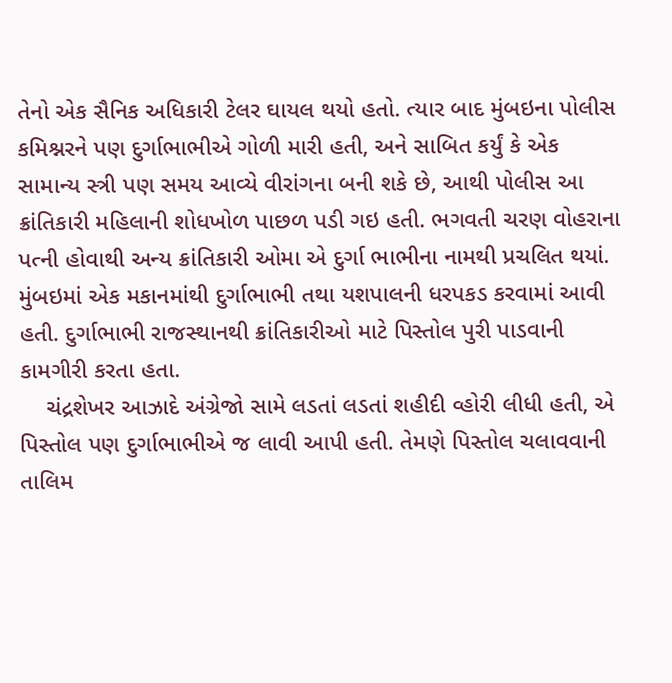તેનો એક સૈનિક અધિકારી ટેલર ઘાયલ થયો હતો. ત્યાર બાદ મુંબઇના પોલીસ કમિશ્નરને પણ દુર્ગાભાભીએ ગોળી મારી હતી, અને સાબિત કર્યું કે એક સામાન્ય સ્ત્રી પણ સમય આવ્યે વીરાંગના બની શકે છે, આથી પોલીસ આ ક્રાંતિકારી મહિલાની શોધખોળ પાછળ પડી ગઇ હતી. ભગવતી ચરણ વોહરાના પત્ની હોવાથી અન્ય ક્રાંતિકારી ઓમા એ દુર્ગા ભાભીના નામથી પ્રચલિત થયાં. મુંબઇમાં એક મકાનમાંથી દુર્ગાભાભી તથા યશપાલની ધરપકડ કરવામાં આવી હતી. દુર્ગાભાભી રાજસ્થાનથી ક્રાંતિકારીઓ માટે પિસ્તોલ પુરી પાડવાની કામગીરી કરતા હતા.
    ચંદ્રશેખર આઝાદે અંગ્રેજો સામે લડતાં લડતાં શહીદી વ્હોરી લીધી હતી, એ પિસ્તોલ પણ દુર્ગાભાભીએ જ લાવી આપી હતી. તેમણે પિસ્તોલ ચલાવવાની તાલિમ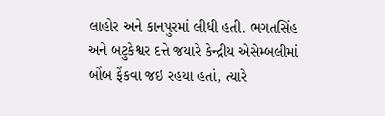લાહોર અને કાનપુરમાં લીધી હતી. ભગતસિંહ અને બટુકેશ્વર દત્તે જયારે કેન્દ્રીય એસેમ્બલીમાં બોંબ ફેંકવા જઇ રહયા હતાં, ત્યારે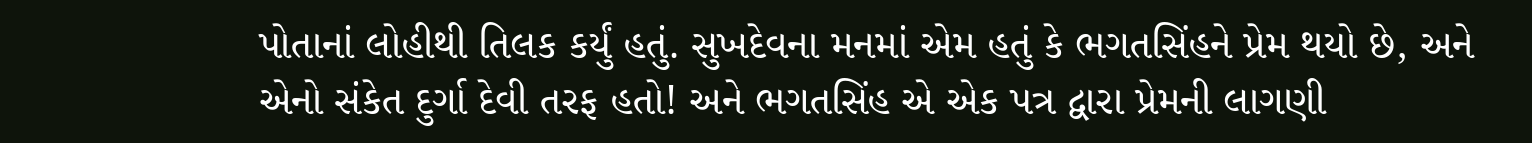પોતાનાં લોહીથી તિલક કર્યું હતું. સુખદેવના મનમાં એમ હતું કે ભગતસિંહને પ્રેમ થયો છે, અને એનો સંકેત દુર્ગા દેવી તરફ હતો! અને ભગતસિંહ એ એક પત્ર દ્વારા પ્રેમની લાગણી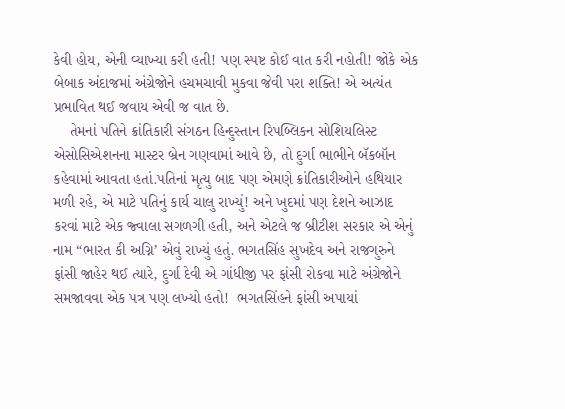કેવી હોય, એની વ્યાખ્યા કરી હતી! પણ સ્પષ્ટ કોઈ વાત કરી નહોતી! જોકે એક બેબાક અંદાજમાં અંગ્રેજોને હચમચાવી મુકવા જેવી પરા શક્તિ! એ અત્યંત પ્રભાવિત થઈ જવાય એવી જ વાત છે.
    તેમનાં પતિને ક્રાંતિકારી સંગઠન હિન્દુસ્તાન રિપબ્લિકન સોશિયલિસ્ટ એસોસિએશનના માસ્ટર બ્રેન ગણવામાં આવે છે, તો દુર્ગા ભાભીને બૅકબૉન કહેવામાં આવતા હતાં.પતિનાં મૃત્યુ બાદ પણ એમણે ક્રાંતિકારીઓને હથિયાર મળી રહે, એ માટે પતિનું કાર્ય ચાલુ રાખ્યું! અને ખુદમાં પણ દેશને આઝાદ કરવાં માટે એક જ્વાલા સગળગી હતી, અને એટલે જ બ્રીટીશ સરકાર એ એનું નામ “ભારત કી અગ્નિ’ એવું રાખ્યું હતું. ભગતસિંહ સુખદેવ અને રાજગુરુને ફાંસી જાહેર થઈ ત્યારે, દુર્ગા દેવી એ‌ ગાંધીજી પર ફાંસી રોકવા માટે અંગ્રેજોને સમજાવવા એક પત્ર પણ લખ્યો હતો!  ભગતસિંહને ફાંસી અપાયાં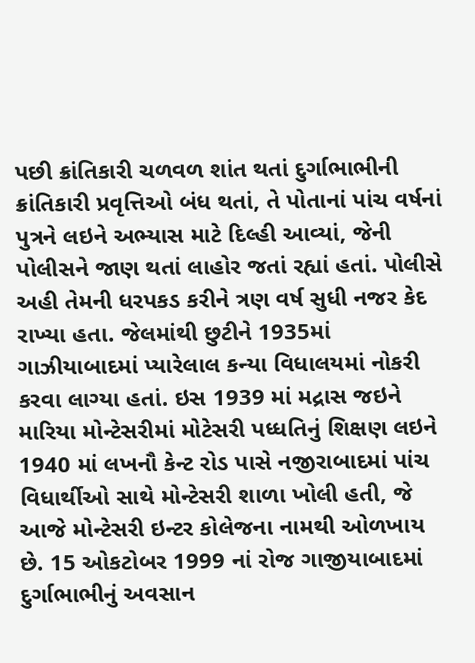પછી ક્રાંતિકારી ચળવળ શાંત થતાં દુર્ગાભાભીની ક્રાંતિકારી પ્રવૃત્તિઓ બંધ થતાં, તે પોતાનાં પાંચ વર્ષનાં પુત્રને લઇને અભ્યાસ માટે દિલ્હી આવ્યાં, જેની પોલીસને જાણ થતાં લાહોર જતાં રહ્યાં હતાં. પોલીસે અહી તેમની ધરપકડ કરીને ત્રણ વર્ષ સુધી નજર કેદ રાખ્યા હતા. જેલમાંથી છુટીને 1935માં ગાઝીયાબાદમાં પ્યારેલાલ કન્યા વિધાલયમાં નોકરી કરવા લાગ્યા હતાં. ઇસ 1939 માં મદ્રાસ જઇને મારિયા મોન્ટેસરીમાં મોટેસરી પધ્ધતિનું શિક્ષણ લઇને 1940 માં લખનૌ કેન્ટ રોડ પાસે નજીરાબાદમાં પાંચ વિધાર્થીઓ સાથે મોન્ટેસરી શાળા ખોલી હતી, જે આજે મોન્ટેસરી ઇન્ટર કોલેજના નામથી ઓળખાય છે. 15 ઓકટોબર 1999 નાં રોજ ગાજીયાબાદમાં દુર્ગાભાભીનું અવસાન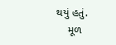થયું હતું.
    મૂળ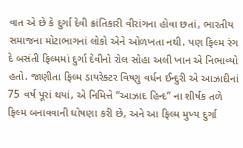વાત એ છે કે દુર્ગા દેવી ક્રાંતિકારી વીરાંગના હોવા છતાં, ભારતીય સમાજના મોટાભાગનાં લોકો એને ઓળખતા નથી. પણ ફિલ્મ રંગ દે બસંતી ફિલ્મમાં દુર્ગા દેવીનો રોલ સોહા અલી ખાન એ નિભાવ્યો હતો. જાણીતા ફિલ્મ ડાયરેક્ટર વિષ્ણુ વર્ધન ઈન્દુરી એ આઝાદીનાં 75 વર્ષ પૂરાં થયાં, એ નિમિત્તે “આઝાદ હિન્દ” ના શીર્ષક તળે ફિલ્મ બનાવવાની ઘોષણા કરી છે, અને આ ફિલ્મ મુખ્ય દુર્ગા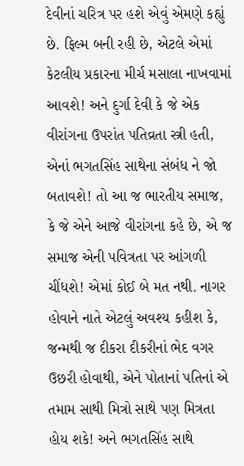દેવીનાં ચરિત્ર પર હશે એવું એમણે કહ્યું છે. ફિલ્મ બની રહી છે, એટલે એમાં કેટલીય પ્રકારના મીર્ચ મસાલા નાખવામાં આવશે! અને દુર્ગા દેવી કે જે એક વીરાંગના ઉપરાંત પતિવ્રતા સ્ત્રી હતી, એનાં ભગતસિંહ સાથેના સંબંધ ને જો બતાવશે! તો આ જ ભારતીય સમાજ, કે જે એને આજે વીરાંગના કહે છે, એ જ સમાજ એની પવિત્રતા પર આંગળી ચીંધશે! એમાં કોઈ બે મત નથી. નાગર હોવાને નાતે એટલું અવશ્ય કહીશ કે, જન્મથી જ દીકરા દીકરીનાં ભેદ વગર ઉછરી હોવાથી, એને પોતાનાં પતિનાં એ તમામ સાથી મિત્રો સાથે પણ મિત્રતા હોય શકે! અને ભગતસિંહ સાથે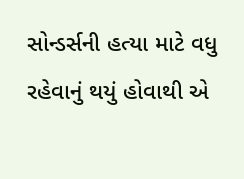સોન્ડર્સની હત્યા માટે વધુ રહેવાનું થયું હોવાથી એ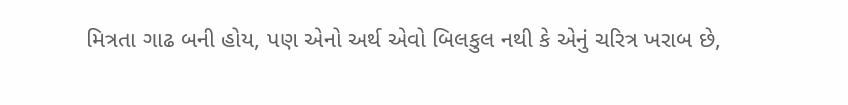મિત્રતા ગાઢ બની હોય, પણ એનો અર્થ એવો બિલકુલ નથી કે એનું ચરિત્ર ખરાબ છે,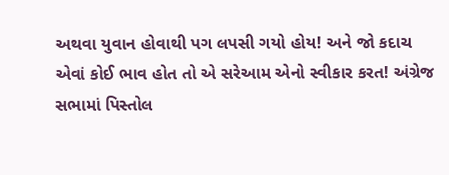અથવા યુવાન હોવાથી પગ લપસી ગયો હોય! અને જો કદાચ એવાં કોઈ ભાવ હોત તો એ સરેઆમ એનો સ્વીકાર કરત! અંગ્રેજ સભામાં પિસ્તોલ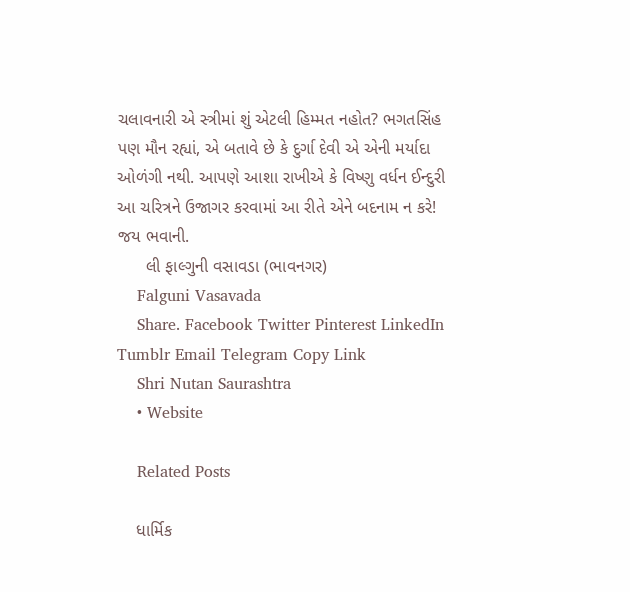ચલાવનારી એ સ્ત્રીમાં શું એટલી હિમ્મત નહોત? ભગતસિંહ પણ મૌન રહ્યાં, એ બતાવે છે કે દુર્ગા દેવી એ એની મર્યાદા ઓળંગી નથી. આપણે આશા રાખીએ કે વિષ્ણુ વર્ધન ઈન્દુરી આ ચરિત્રને ઉજાગર કરવામાં આ રીતે એને બદનામ ન કરે! જય ભવાની.
      લી ફાલ્ગુની વસાવડા (ભાવનગર)
    Falguni Vasavada
    Share. Facebook Twitter Pinterest LinkedIn Tumblr Email Telegram Copy Link
    Shri Nutan Saurashtra
    • Website

    Related Posts

    ધાર્મિક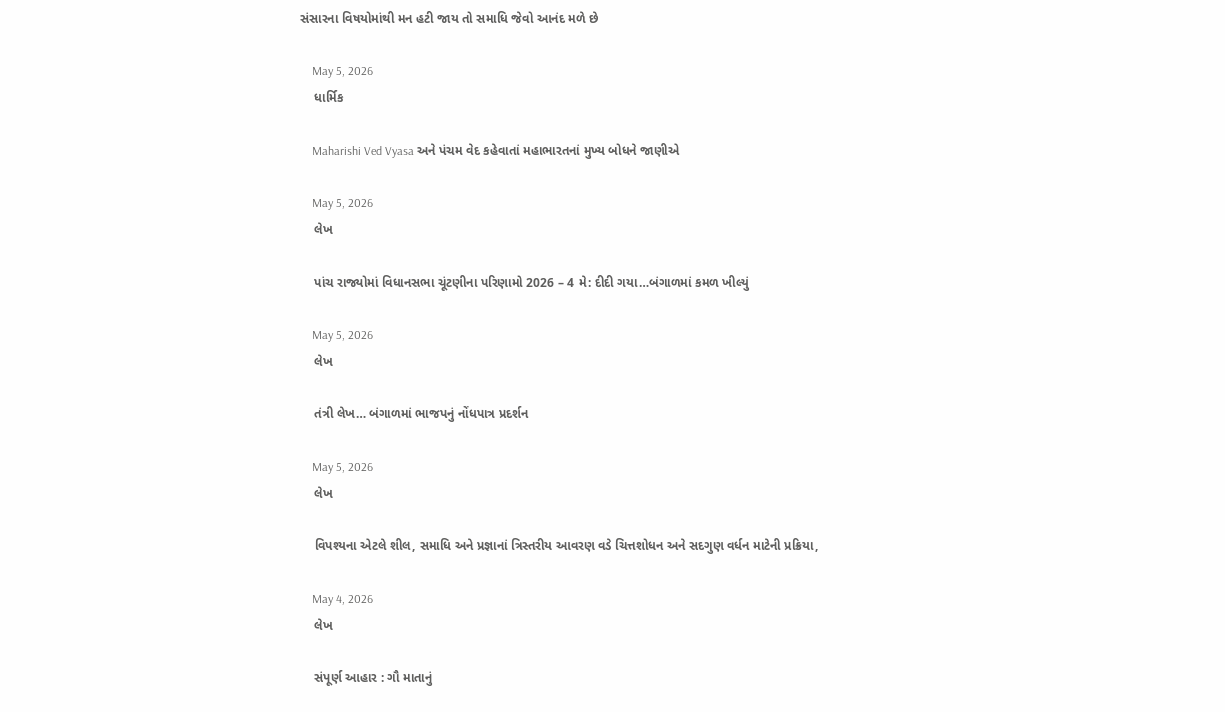સંસારના વિષયોમાંથી મન હટી જાય તો સમાધિ જેવો આનંદ મળે છે

    May 5, 2026
    ધાર્મિક

    Maharishi Ved Vyasa અને પંચમ વેદ કહેવાતાં મહાભારતનાં મુખ્ય બોધને જાણીએ

    May 5, 2026
    લેખ

    પાંચ રાજ્યોમાં વિધાનસભા ચૂંટણીના પરિણામો 2026 – 4 મે: દીદી ગયા…બંગાળમાં કમળ ખીલ્યું

    May 5, 2026
    લેખ

    તંત્રી લેખ… બંગાળમાં ભાજપનું નોંધપાત્ર પ્રદર્શન

    May 5, 2026
    લેખ

    વિપશ્યના એટલે શીલ, સમાધિ અને પ્રજ્ઞાનાં ત્રિસ્તરીય આવરણ વડે ચિત્તશોધન અને સદગુણ વર્ધન માટેની પ્રક્રિયા,

    May 4, 2026
    લેખ

    સંપૂર્ણ આહાર : ગૌ માતાનું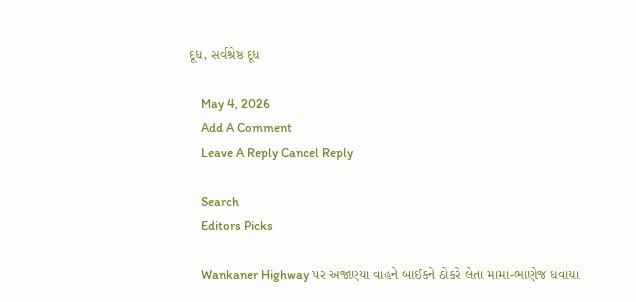દૂધ, સર્વશ્રેષ્ઠ દૂધ

    May 4, 2026
    Add A Comment
    Leave A Reply Cancel Reply

    Search
    Editors Picks

    Wankaner Highway પર અજાણ્યા વાહને બાઈકને ઠોકરે લેતા મામા-ભાણેજ ધવાયા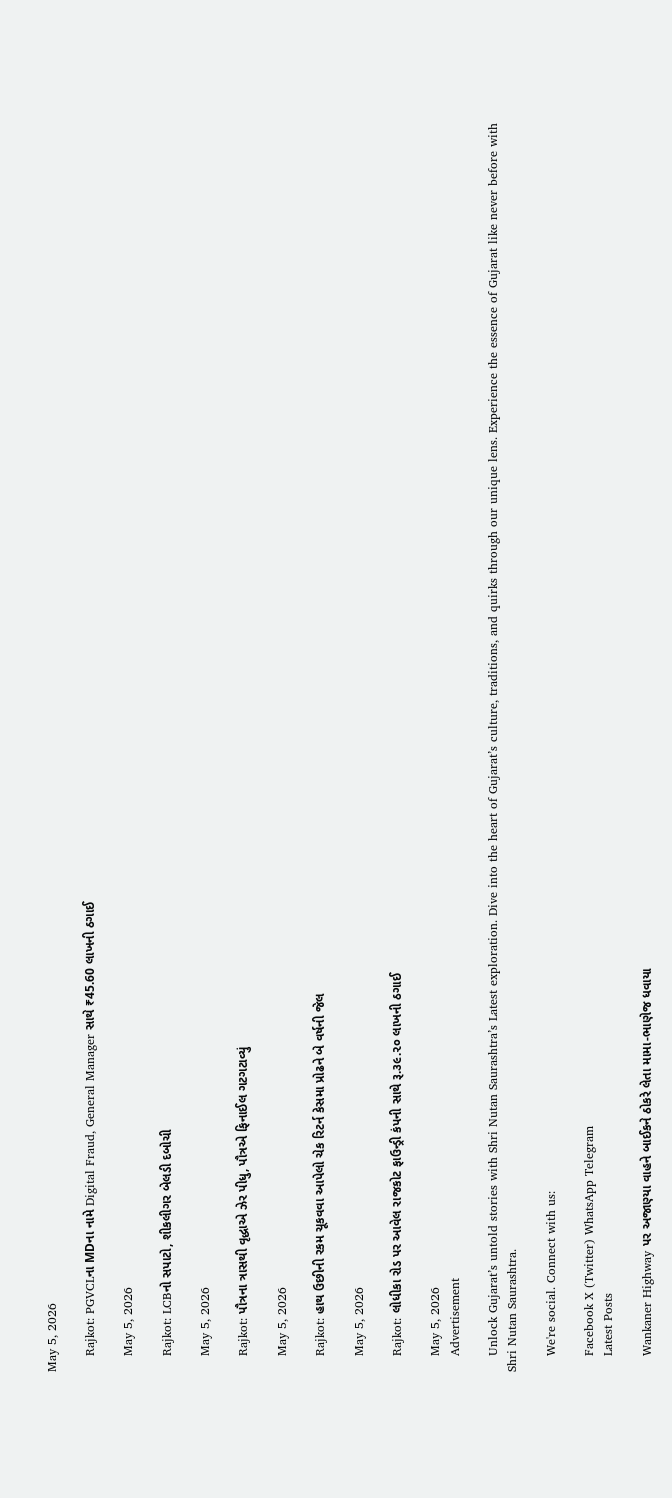May 5, 2026

    Rajkot: PGVCLના MDના નામે Digital Fraud, General Manager સાથે ₹45.60 લાખની ઠગાઈ

    May 5, 2026

    Rajkot: LCBનો સપાટો, શીકલીગર બેલડી દબોચી

    May 5, 2026

    Rajkot: પૌત્રના ત્રાસથી વૃદ્ધાએ ઝેર પીધુ, પૌત્રએ ફિનાઈલ ગટગટાવ્યું

    May 5, 2026

    Rajkot: હાથ ઉછીની રકમ ચૂકવવા આપેલો ચેક રિટર્ન કેસમા પ્રોઢને બે વર્ષની જેલ

    May 5, 2026

    Rajkot: લોધીકા રોડ પર આવેલ રાજકોટ ફાઉન્ડ્રી કંપની સાથે રૂ.૩૯.૨૦ લાખની ઠગાઈ

    May 5, 2026
    Advertisement

    Unlock Gujarat’s untold stories with Shri Nutan Saurashtra’s Latest exploration. Dive into the heart of Gujarat’s culture, traditions, and quirks through our unique lens. Experience the essence of Gujarat like never before with Shri Nutan Saurashtra.

    We're social. Connect with us:

    Facebook X (Twitter) WhatsApp Telegram
    Latest Posts

    Wankaner Highway પર અજાણ્યા વાહને બાઈકને ઠોકરે લેતા મામા-ભાણેજ ધવાયા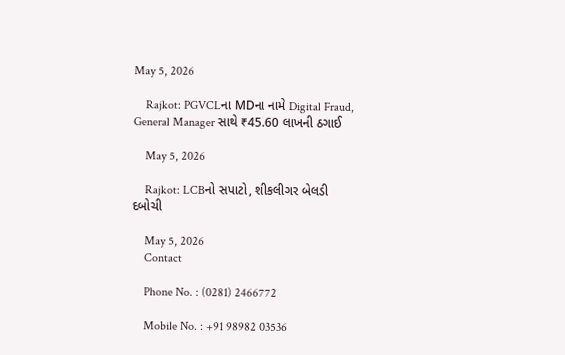May 5, 2026

    Rajkot: PGVCLના MDના નામે Digital Fraud, General Manager સાથે ₹45.60 લાખની ઠગાઈ

    May 5, 2026

    Rajkot: LCBનો સપાટો, શીકલીગર બેલડી દબોચી

    May 5, 2026
    Contact

    Phone No. : (0281) 2466772

    Mobile No. : +91 98982 03536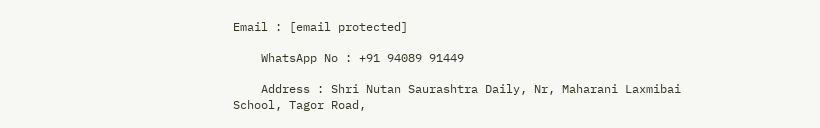Email : [email protected]

    WhatsApp No : +91 94089 91449

    Address : Shri Nutan Saurashtra Daily, Nr, Maharani Laxmibai School, Tagor Road,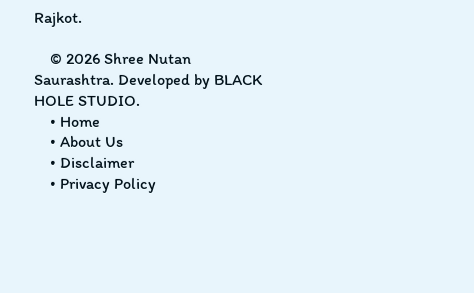Rajkot.

    © 2026 Shree Nutan Saurashtra. Developed by BLACK HOLE STUDIO.
    • Home
    • About Us
    • Disclaimer
    • Privacy Policy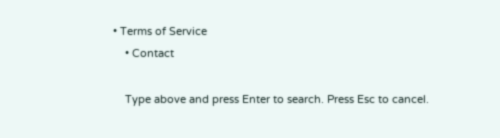• Terms of Service
    • Contact

    Type above and press Enter to search. Press Esc to cancel.